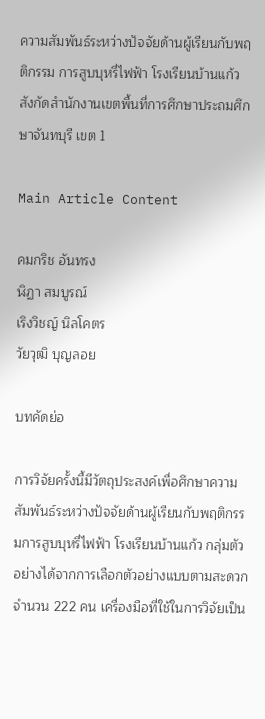ความสัมพันธ์ระหว่างปัจจัยด้านผู้เรียนกับพฤติกรรม การสูบบุหรี่ไฟฟ้า โรงเรียนบ้านแก้ว สังกัดสำนักงานเขตพื้นที่การศึกษาประถมศึกษาจันทบุรี เขต 1

Main Article Content

คมกริช อันทรง
ฬิฏา สมบูรณ์
เริงวิชญ์ นิลโคตร
วัยวุฒิ บุญลอย

บทคัดย่อ

การวิจัยครั้งนี้มีวัตถุประสงค์เพื่อศึกษาความสัมพันธ์ระหว่างปัจจัยด้านผู้เรียนกับพฤติกรรมการสูบบุหรี่ไฟฟ้า โรงเรียนบ้านแก้ว กลุ่มตัวอย่างได้จากการเลือกตัวอย่างแบบตามสะดวก จำนวน 222 คน เครื่องมือที่ใช้ในการวิจัยเป็น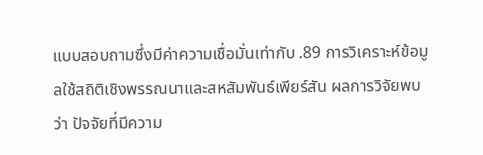แบบสอบถามซึ่งมีค่าความเชื่อมั่นเท่ากับ .89 การวิเคราะห์ข้อมูลใช้สถิติเชิงพรรณนาและสหสัมพันธ์เพียร์สัน ผลการวิจัยพบว่า ปัจจัยที่มีความ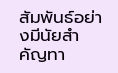สัมพันธ์อย่างมีนัยสำคัญทา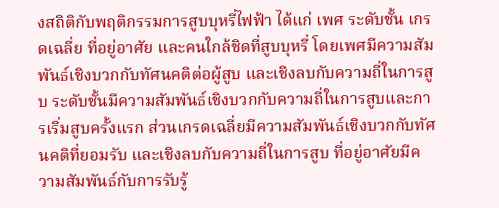งสถิติกับพฤติกรรมการสูบบุหรี่ไฟฟ้า ได้แก่ เพศ ระดับชั้น เกรดเฉลี่ย ที่อยู่อาศัย และคนใกล้ชิดที่สูบบุหรี่ โดยเพศมีความสัมพันธ์เชิงบวกกับทัศนคติต่อผู้สูบ และเชิงลบกับความถี่ในการสูบ ระดับชั้นมีความสัมพันธ์เชิงบวกกับความถี่ในการสูบและการเริ่มสูบครั้งแรก ส่วนเกรดเฉลี่ยมีความสัมพันธ์เชิงบวกกับทัศนคติที่ยอมรับ และเชิงลบกับความถี่ในการสูบ ที่อยู่อาศัยมีความสัมพันธ์กับการรับรู้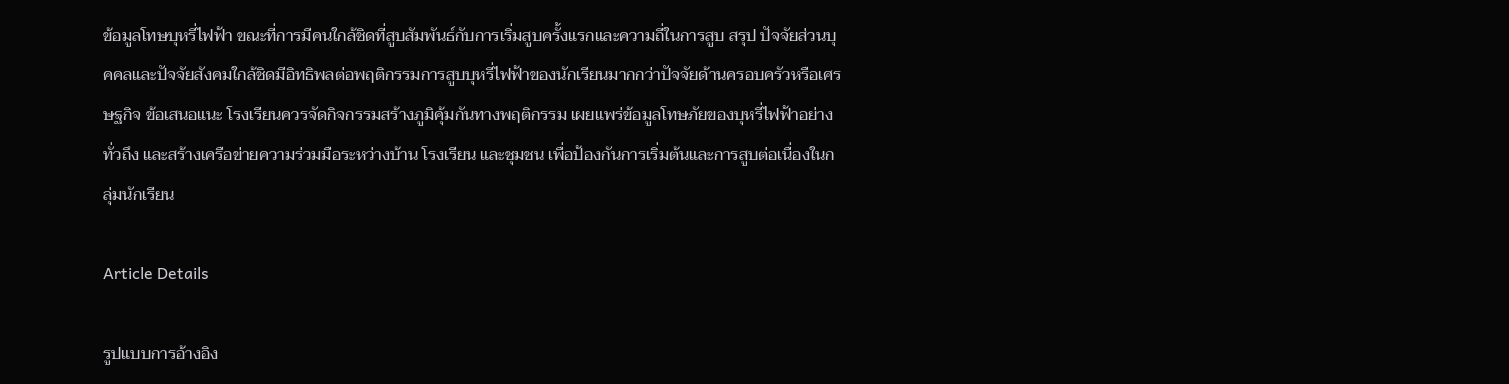ข้อมูลโทษบุหรี่ไฟฟ้า ขณะที่การมีคนใกล้ชิดที่สูบสัมพันธ์กับการเริ่มสูบครั้งแรกและความถี่ในการสูบ สรุป ปัจจัยส่วนบุคคลและปัจจัยสังคมใกล้ชิดมีอิทธิพลต่อพฤติกรรมการสูบบุหรี่ไฟฟ้าของนักเรียนมากกว่าปัจจัยด้านครอบครัวหรือเศรษฐกิจ ข้อเสนอแนะ โรงเรียนควรจัดกิจกรรมสร้างภูมิคุ้มกันทางพฤติกรรม เผยแพร่ข้อมูลโทษภัยของบุหรี่ไฟฟ้าอย่างทั่วถึง และสร้างเครือข่ายความร่วมมือระหว่างบ้าน โรงเรียน และชุมชน เพื่อป้องกันการเริ่มต้นและการสูบต่อเนื่องในกลุ่มนักเรียน

Article Details

รูปแบบการอ้างอิง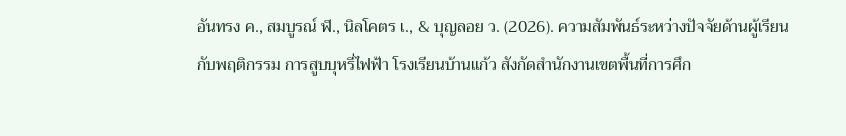อันทรง ค., สมบูรณ์ ฬ., นิลโคตร เ., & บุญลอย ว. (2026). ความสัมพันธ์ระหว่างปัจจัยด้านผู้เรียนกับพฤติกรรม การสูบบุหรี่ไฟฟ้า โรงเรียนบ้านแก้ว สังกัดสำนักงานเขตพื้นที่การศึก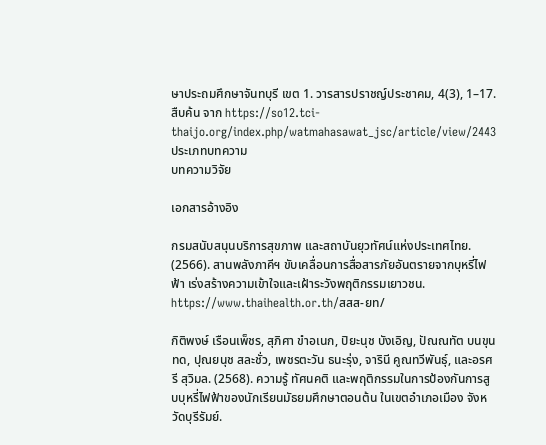ษาประถมศึกษาจันทบุรี เขต 1. วารสารปราชญ์ประชาคม, 4(3), 1–17. สืบค้น จาก https://so12.tci-thaijo.org/index.php/watmahasawat_jsc/article/view/2443
ประเภทบทความ
บทความวิจัย

เอกสารอ้างอิง

กรมสนับสนุนบริการสุขภาพ และสถาบันยุวทัศน์แห่งประเทศไทย. (2566). สานพลังภาคีฯ ขับเคลื่อนการสื่อสารภัยอันตรายจากบุหรี่ไฟฟ้า เร่งสร้างความเข้าใจและเฝ้าระวังพฤติกรรมเยาวชน. https://www.thaihealth.or.th/สสส-ยท/

กิติพงษ์ เรือนเพ็ชร, สุภิศา ขำอเนก, ปิยะนุช บังเอิญ, ปัณณทัต บนขุนทด, ปุณยนุช สละชั่ว, เพชรตะวัน ธนะรุ่ง, จารินี คูณทวีพันธุ์, และอรศรี สุวิมล. (2568). ความรู้ ทัศนคติ และพฤติกรรมในการป้องกันการสูบบุหรี่ไฟฟ้าของนักเรียนมัธยมศึกษาตอนต้น ในเขตอำเภอเมือง จังหวัดบุรีรัมย์.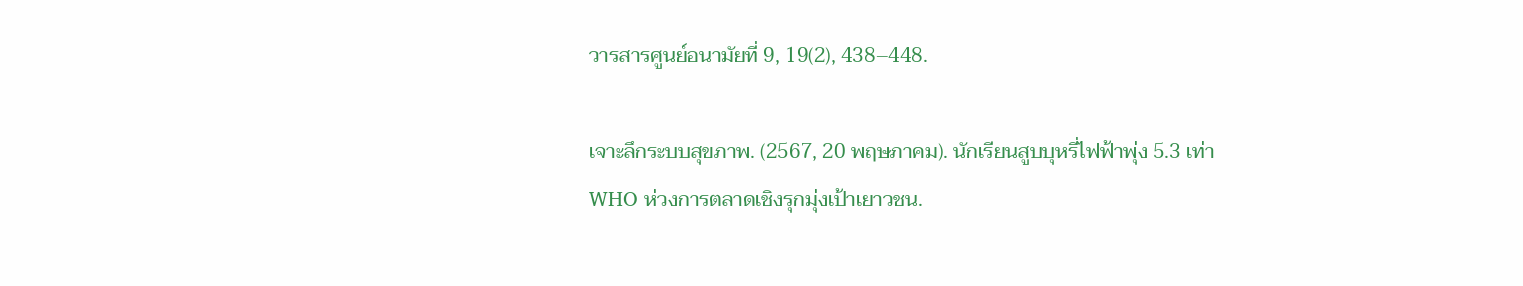วารสารศูนย์อนามัยที่ 9, 19(2), 438–448.

เจาะลึกระบบสุขภาพ. (2567, 20 พฤษภาคม). นักเรียนสูบบุหรี่ไฟฟ้าพุ่ง 5.3 เท่า WHO ห่วงการตลาดเชิงรุกมุ่งเป้าเยาวชน.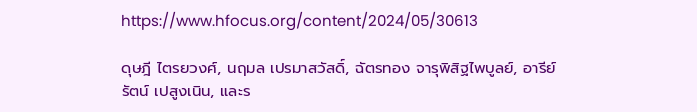https://www.hfocus.org/content/2024/05/30613

ดุษฎี ไตรยวงศ์, นฤมล เปรมาสวัสดิ์, ฉัตรทอง จารุพิสิฐไพบูลย์, อารีย์รัตน์ เปสูงเนิน, และร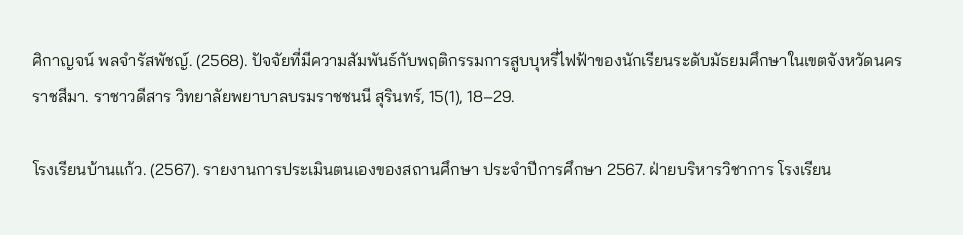ศิกาญจน์ พลจำรัสพัชญ์. (2568). ปัจจัยที่มีความสัมพันธ์กับพฤติกรรมการสูบบุหรี่ไฟฟ้าของนักเรียนระดับมัธยมศึกษาในเขตจังหวัดนครราชสีมา. ราชาวดีสาร วิทยาลัยพยาบาลบรมราชชนนี สุรินทร์, 15(1), 18–29.

โรงเรียนบ้านแก้ว. (2567). รายงานการประเมินตนเองของสถานศึกษา ประจำปีการศึกษา 2567. ฝ่ายบริหารวิชาการ โรงเรียน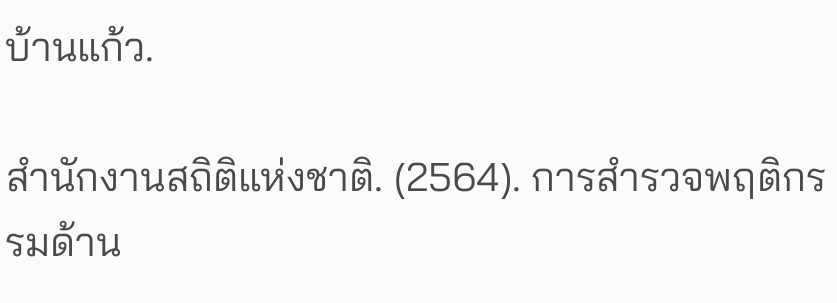บ้านแก้ว.

สำนักงานสถิติแห่งชาติ. (2564). การสำรวจพฤติกรรมด้าน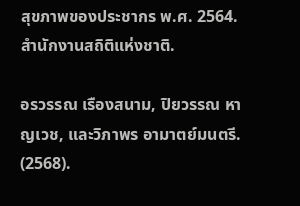สุขภาพของประชากร พ.ศ. 2564. สำนักงานสถิติแห่งชาติ.

อรวรรณ เรืองสนาม, ปิยวรรณ หาญเวช, และวิภาพร อามาตย์มนตรี. (2568).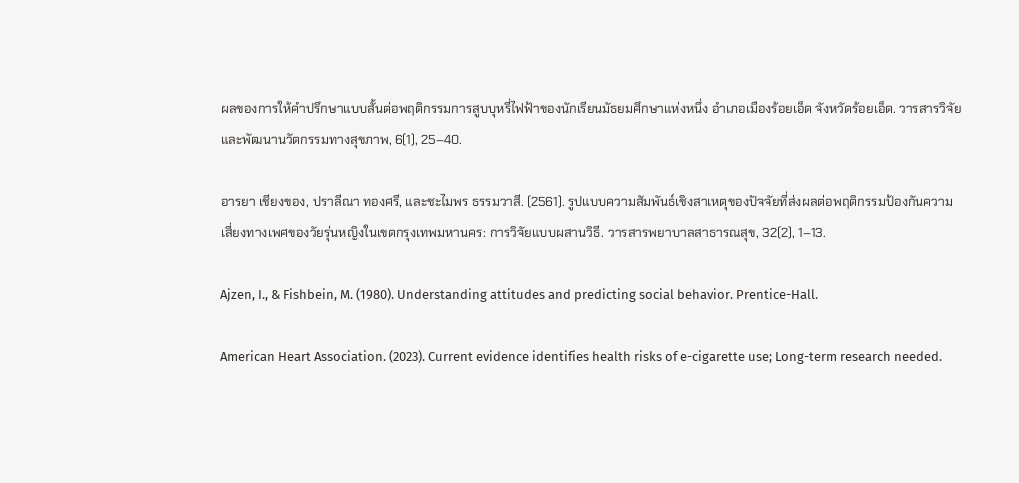ผลของการให้คำปรึกษาแบบสั้นต่อพฤติกรรมการสูบบุหรี่ไฟฟ้าของนักเรียนมัธยมศึกษาแห่งหนึ่ง อำเภอเมืองร้อยเอ็ด จังหวัดร้อยเอ็ด. วารสารวิจัยและพัฒนานวัตกรรมทางสุขภาพ, 6(1), 25–40.

อารยา เชียงของ, ปราลีณา ทองศรี, และชะไมพร ธรรมวาสี. (2561). รูปแบบความสัมพันธ์เชิงสาเหตุของปัจจัยที่ส่งผลต่อพฤติกรรมป้องกันความเสี่ยงทางเพศของวัยรุ่นหญิงในเขตกรุงเทพมหานคร: การวิจัยแบบผสานวิธี. วารสารพยาบาลสาธารณสุข, 32(2), 1–13.

Ajzen, I., & Fishbein, M. (1980). Understanding attitudes and predicting social behavior. Prentice-Hall.

American Heart Association. (2023). Current evidence identifies health risks of e-cigarette use; Long-term research needed.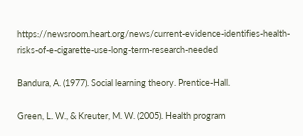https://newsroom.heart.org/news/current-evidence-identifies-health-risks-of-e-cigarette-use-long-term-research-needed

Bandura, A. (1977). Social learning theory. Prentice-Hall.

Green, L. W., & Kreuter, M. W. (2005). Health program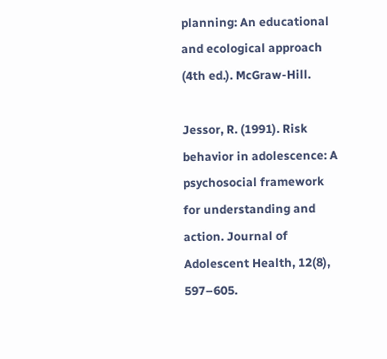planning: An educational and ecological approach (4th ed.). McGraw-Hill.

Jessor, R. (1991). Risk behavior in adolescence: A psychosocial framework for understanding and action. Journal of Adolescent Health, 12(8), 597–605.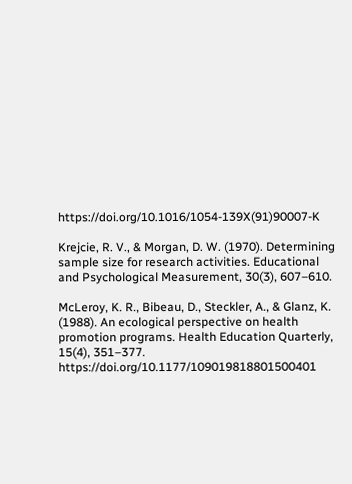https://doi.org/10.1016/1054-139X(91)90007-K

Krejcie, R. V., & Morgan, D. W. (1970). Determining sample size for research activities. Educational and Psychological Measurement, 30(3), 607–610.

McLeroy, K. R., Bibeau, D., Steckler, A., & Glanz, K. (1988). An ecological perspective on health promotion programs. Health Education Quarterly, 15(4), 351–377. https://doi.org/10.1177/109019818801500401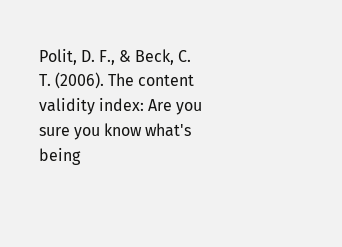Polit, D. F., & Beck, C. T. (2006). The content validity index: Are you sure you know what's being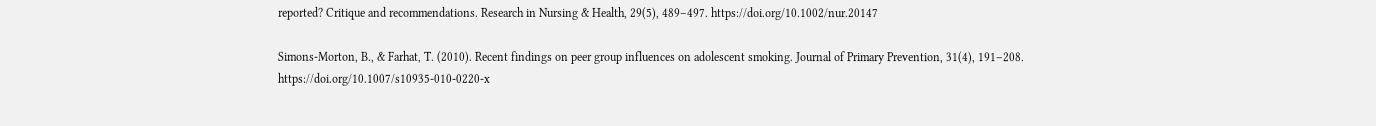reported? Critique and recommendations. Research in Nursing & Health, 29(5), 489–497. https://doi.org/10.1002/nur.20147

Simons-Morton, B., & Farhat, T. (2010). Recent findings on peer group influences on adolescent smoking. Journal of Primary Prevention, 31(4), 191–208. https://doi.org/10.1007/s10935-010-0220-x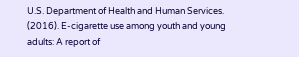U.S. Department of Health and Human Services. (2016). E-cigarette use among youth and young adults: A report of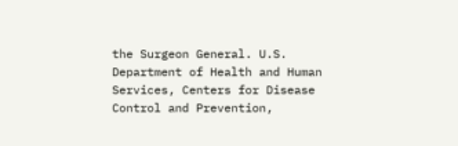the Surgeon General. U.S. Department of Health and Human Services, Centers for Disease Control and Prevention,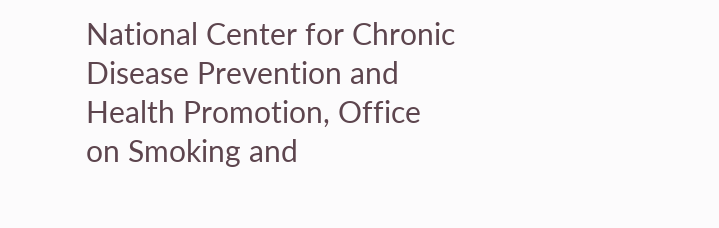National Center for Chronic Disease Prevention and Health Promotion, Office on Smoking and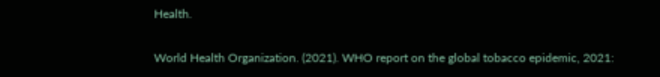Health.

World Health Organization. (2021). WHO report on the global tobacco epidemic, 2021: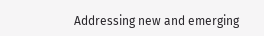Addressing new and emerging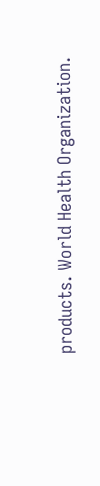products. World Health Organization.